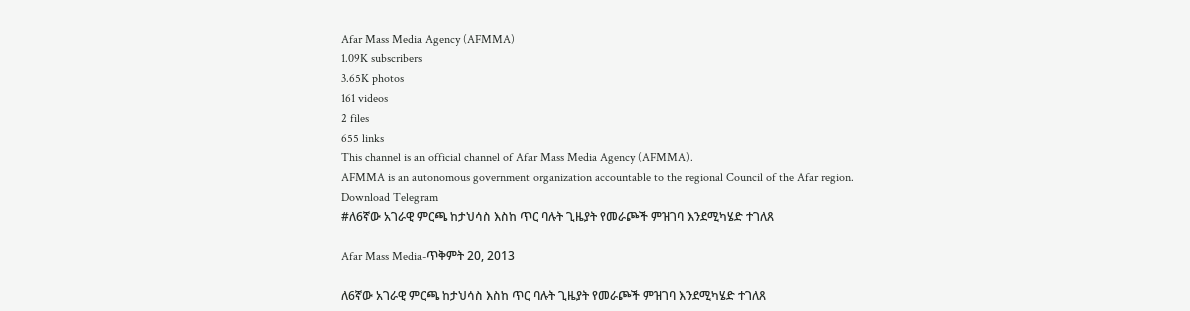Afar Mass Media Agency (AFMMA)
1.09K subscribers
3.65K photos
161 videos
2 files
655 links
This channel is an official channel of Afar Mass Media Agency (AFMMA).
AFMMA is an autonomous government organization accountable to the regional Council of the Afar region.
Download Telegram
#ለ6ኛው አገራዊ ምርጫ ከታህሳስ እስከ ጥር ባሉት ጊዜያት የመራጮች ምዝገባ እንደሚካሄድ ተገለጸ

Afar Mass Media-ጥቅምት 20, 2013

ለ6ኛው አገራዊ ምርጫ ከታህሳስ እስከ ጥር ባሉት ጊዜያት የመራጮች ምዝገባ እንደሚካሄድ ተገለጸ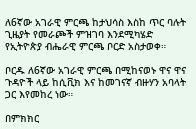ለ6ኛው አገራዊ ምርጫ ከታህሳስ እስከ ጥር ባሉት ጊዜያት የመራጮች ምዝገባ እንደሚካሄድ የኢትዮጵያ ብሔራዊ ምርጫ ቦርድ አስታወቀ።

ቦርዱ ለ6ኛው አገራዊ ምርጫ በሚከናወኑ ዋና ዋና ጉዳዮች ላይ ከሲቪክ እና ከመገናኛ ብዙሃን አባላት ጋር እየመከረ ነው።

በምክክር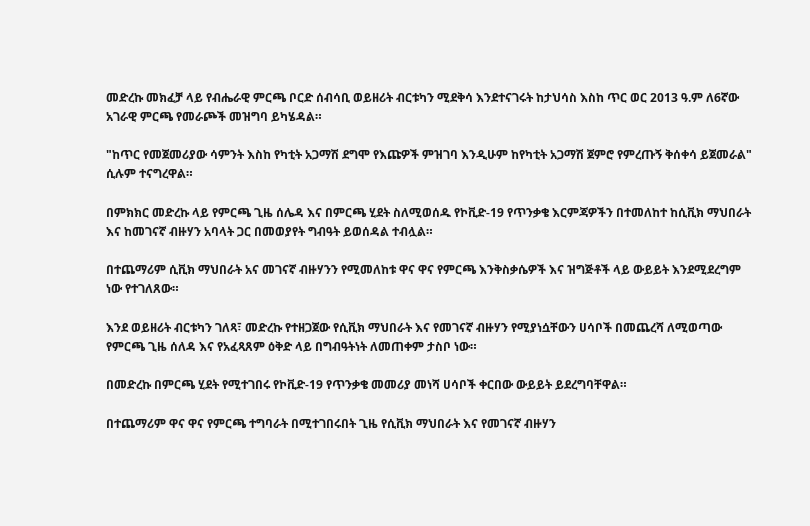መድረኩ መክፈቻ ላይ የብሔራዊ ምርጫ ቦርድ ሰብሳቢ ወይዘሪት ብርቱካን ሚደቅሳ እንደተናገሩት ከታህሳስ እስከ ጥር ወር 2013 ዓ.ም ለ6ኛው አገራዊ ምርጫ የመራጮች መዝግባ ይካሄዳል።

"ከጥር የመጀመሪያው ሳምንት እስከ የካቲት አጋማሽ ደግሞ የእጩዎች ምዝገባ እንዲሁም ከየካቲት አጋማሽ ጀምሮ የምረጡኝ ቅሰቀሳ ይጀመራል" ሲሉም ተናግረዋል።

በምክክር መድረኩ ላይ የምርጫ ጊዜ ሰሌዳ እና በምርጫ ሂደት ስለሚወሰዱ የኮቪድ-19 የጥንቃቄ እርምጃዎችን በተመለከተ ከሲቪክ ማህበራት እና ከመገናኛ ብዙሃን አባላት ጋር በመወያየት ግብዓት ይወሰዳል ተብሏል።

በተጨማሪም ሲቪክ ማህበራት አና መገናኛ ብዙሃንን የሚመለከቱ ዋና ዋና የምርጫ እንቅስቃሴዎች እና ዝግጅቶች ላይ ውይይት እንደሚደረግም ነው የተገለጸው።

እንደ ወይዘሪት ብርቱካን ገለጻ፣ መድረኩ የተዘጋጀው የሲቪክ ማህበራት እና የመገናኛ ብዙሃን የሚያነሷቸውን ሀሳቦች በመጨረሻ ለሚወጣው የምርጫ ጊዜ ሰለዳ እና የአፈጻጸም ዕቅድ ላይ በግብዓትነት ለመጠቀም ታስቦ ነው።

በመድረኩ በምርጫ ሂደት የሚተገበሩ የኮቪድ-19 የጥንቃቄ መመሪያ መነሻ ሀሳቦች ቀርበው ውይይት ይደረግባቸዋል።

በተጨማሪም ዋና ዋና የምርጫ ተግባራት በሚተገበሩበት ጊዜ የሲቪክ ማህበራት እና የመገናኛ ብዙሃን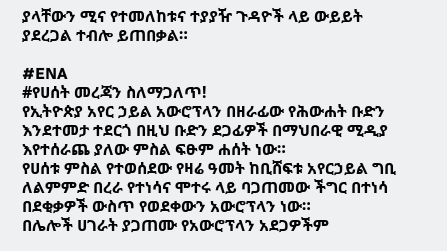ያላቸውን ሚና የተመለከቱና ተያያዥ ጉዳዮች ላይ ውይይት ያደረጋል ተብሎ ይጠበቃል።

#ENA
#የሀሰት መረጃን ስለማጋለጥ!
የኢትዮጵያ አየር ኃይል አውሮፕላን በዘራፊው የሕውሐት ቡድን እንደተመታ ተደርጎ በዚህ ቡድን ደጋፊዎች በማህበራዊ ሚዲያ እየተሰራጨ ያለው ምስል ፍፁም ሐሰት ነው።
የሀሰቱ ምስል የተወሰደው የዛሬ ዓመት ከቢሸፍቱ አየርኃይል ግቢ ለልምምድ በረራ የተነሳና ሞተሩ ላይ ባጋጠመው ችግር በተነሳ በደቂቃዎች ውስጥ የወደቀውን አውሮፕላን ነው።
በሌሎች ሀገራት ያጋጠሙ የአውሮፕላን አደጋዎችም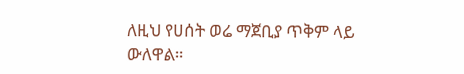ለዚህ የሀሰት ወሬ ማጀቢያ ጥቅም ላይ ውለዋል።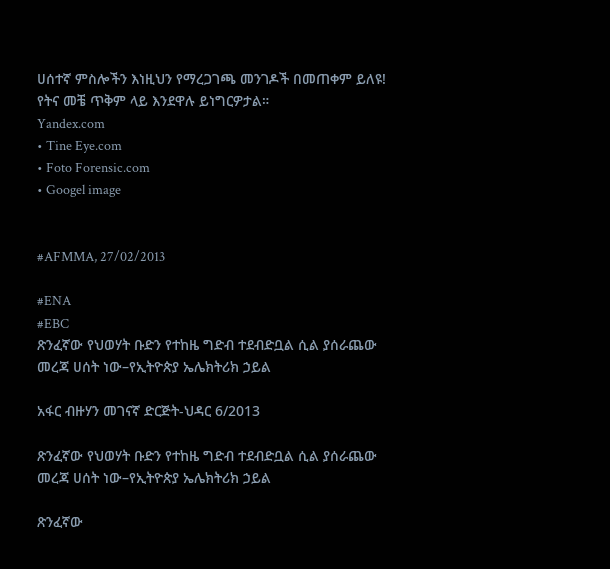ሀሰተኛ ምስሎችን እነዚህን የማረጋገጫ መንገዶች በመጠቀም ይለዩ!
የትና መቼ ጥቅም ላይ እንደዋሉ ይነግርዎታል።
Yandex.com
• Tine Eye.com
• Foto Forensic.com
• Googel image


#AFMMA, 27/02/2013

#ENA
#EBC
ጽንፈኛው የህወሃት ቡድን የተከዜ ግድብ ተደብድቧል ሲል ያሰራጨው መረጃ ሀሰት ነው–የኢትዮጵያ ኤሌክትሪክ ኃይል

አፋር ብዙሃን መገናኛ ድርጅት-ህዳር 6/2013

ጽንፈኛው የህወሃት ቡድን የተከዜ ግድብ ተደብድቧል ሲል ያሰራጨው መረጃ ሀሰት ነው–የኢትዮጵያ ኤሌክትሪክ ኃይል

ጽንፈኛው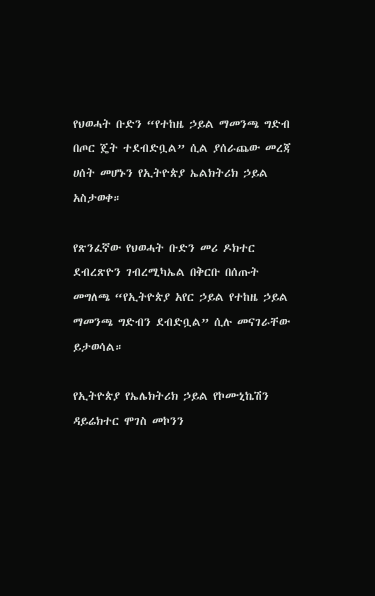የህወሓት ቡድን “የተከዜ ኃይል ማመንጫ ግድብ በጦር ጄት ተደብድቧል” ሲል ያሰራጨው መረጃ ሀሰት መሆኑን የኢትዮጵያ ኤልክትሪክ ኃይል አስታወቀ።

የጽንፈኛው የህወሓት ቡድን መሪ ዶክተር ደብረጽዮን ገብረሚካኤል በቅርቡ በሰጡት መግለጫ “የኢትዮጵያ አየር ኃይል የተከዜ ኃይል ማመንጫ ግድብን ደብድቧል” ሲሉ መናገራቸው ይታወሳል።

የኢትዮጵያ የኤሌክትሪክ ኃይል የኮሙኒኬሽን ዳይሬክተር ሞገስ መኮንን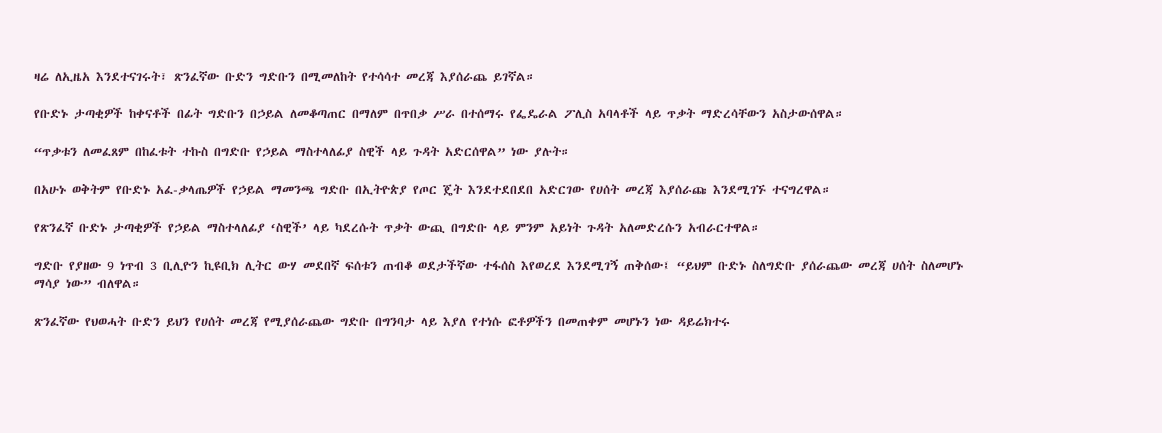ዛሬ ለኢዜአ እንደተናገሩት፣ ጽንፈኛው ቡድን ግድቡን በሚመለከት የተሳሳተ መረጃ እያሰራጨ ይገኛል።

የቡድኑ ታጣቂዎች ከቀናቶች በፊት ግድቡን በኃይል ለመቆጣጠር በማለም በጥበቃ ሥራ በተሰማሩ የፌዴራል ፖሊስ አባላቶች ላይ ጥቃት ማድረሳቸውን አስታውሰዋል።

“ጥቃቱን ለመፈጸም በከፈቱት ተኩስ በግድቡ የኃይል ማስተላለፊያ ስዊች ላይ ጉዳት አድርሰዋል” ነው ያሉት።

በአሁኑ ወቅትም የቡድኑ አፈ-ቃላጤዎች የኃይል ማመንጫ ግድቡ በኢትዮጵያ የጦር ጄት እንደተደበደበ አድርገው የሀሰት መረጃ እያሰራጩ እንደሚገኙ ተናግረዋል።

የጽንፈኛ ቡድኑ ታጣቂዎች የኃይል ማስተላለፊያ ‘ስዊች’ ላይ ካደረሱት ጥቃት ውጪ በግድቡ ላይ ምንም አይነት ጉዳት አለመድረሱን አብራርተዋል።

ግድቡ የያዘው 9 ነጥብ 3 ቢሊዮን ኪዩቢክ ሊትር ውሃ መደበኛ ፍሰቱን ጠብቆ ወደታችኛው ተፋሰስ እየወረደ እንደሚገኝ ጠቅሰው፤ “ይህም ቡድኑ ስለግድቡ ያሰራጨው መረጃ ሀሰት ስለመሆኑ ማሳያ ነው” ብለዋል።

ጽንፈኛው የህወሓት ቡድን ይህን የሀሰት መረጃ የሚያሰራጨው ግድቡ በግንባታ ላይ እያለ የተነሱ ፎቶዎችን በመጠቀም መሆኑን ነው ዳይሬክተሩ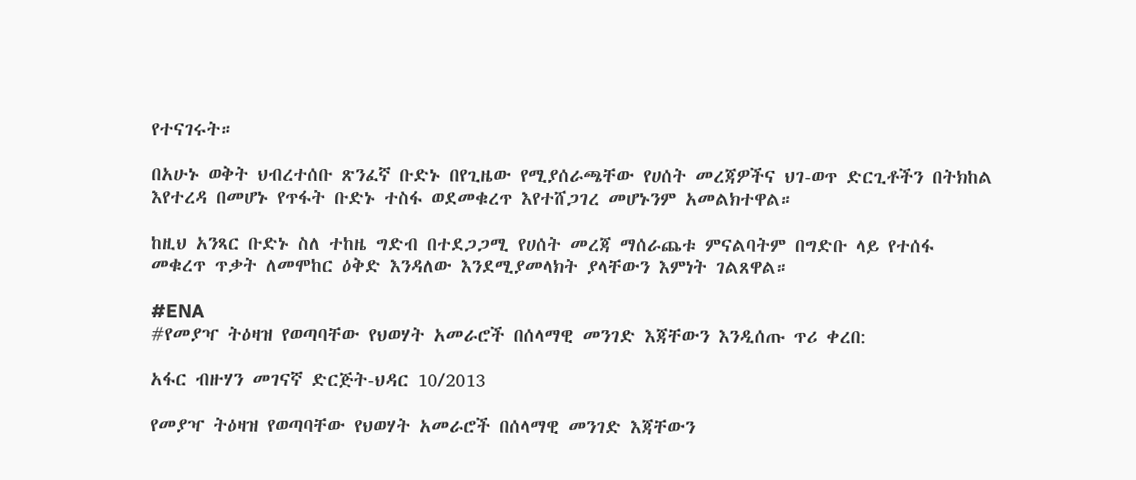የተናገሩት።

በአሁኑ ወቅት ህብረተሰቡ ጽንፈኛ ቡድኑ በየጊዜው የሚያሰራጫቸው የሀሰት መረጃዎችና ህገ-ወጥ ድርጊቶችን በትክከል እየተረዳ በመሆኑ የጥፋት ቡድኑ ተስፋ ወደመቁረጥ እየተሸጋገረ መሆኑንም አመልክተዋል።

ከዚህ አንጻር ቡድኑ ስለ ተከዜ ግድብ በተደጋጋሚ የሀሰት መረጃ ማሰራጨቱ ምናልባትም በግድቡ ላይ የተሰፋ መቁረጥ ጥቃት ለመሞከር ዕቅድ እንዳለው እንደሚያመላክት ያላቸውን እምነት ገልጸዋል።

#ENA
#የመያዣ ትዕዛዝ የወጣባቸው የህወሃት አመራሮች በሰላማዊ መንገድ እጃቸውን እንዲሰጡ ጥሪ ቀረበ:

አፋር ብዙሃን መገናኛ ድርጅት-ህዳር 10/2013

የመያዣ ትዕዛዝ የወጣባቸው የህወሃት አመራሮች በሰላማዊ መንገድ እጃቸውን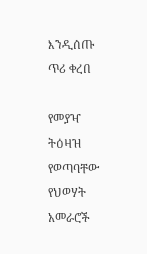እንዲሰጡ ጥሪ ቀረበ

የመያዣ ትዕዛዝ የወጣባቸው የህወሃት አመራሮች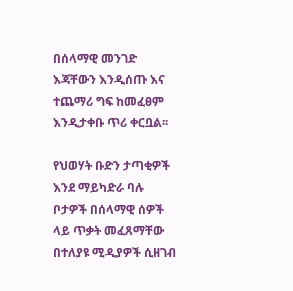በሰላማዊ መንገድ እጃቸውን እንዲሰጡ እና ተጨማሪ ግፍ ከመፈፀም እንዲታቀቡ ጥሪ ቀርቧል፡፡

የህወሃት ቡድን ታጣቂዎች እንደ ማይካድራ ባሉ ቦታዎች በሰላማዊ ሰዎች ላይ ጥቃት መፈጸማቸው በተለያዩ ሚዲያዎች ሲዘገብ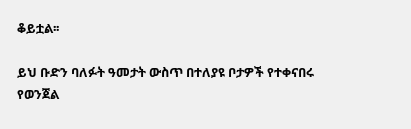ቆይቷል፡፡

ይህ ቡድን ባለፉት ዓመታት ውስጥ በተለያዩ ቦታዎች የተቀናበሩ የወንጀል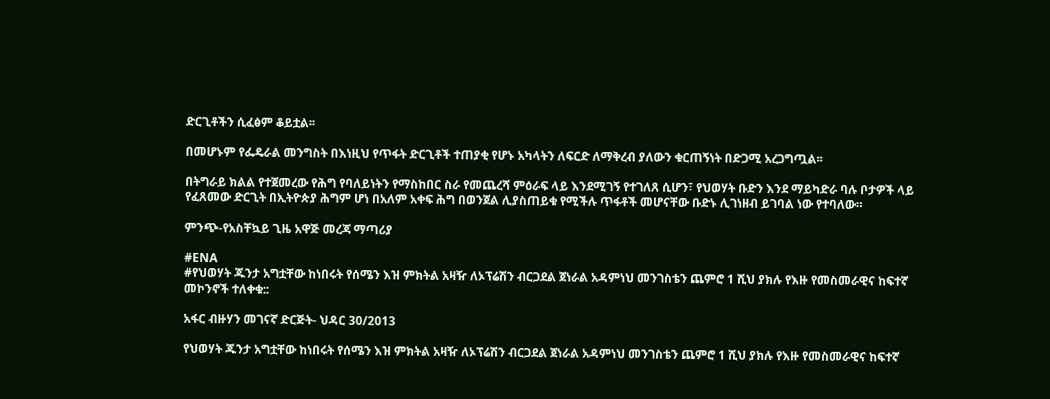ድርጊቶችን ሲፈፅም ቆይቷል፡፡

በመሆኑም የፌዴራል መንግስት በእነዚህ የጥፋት ድርጊቶች ተጠያቂ የሆኑ አካላትን ለፍርድ ለማቅረብ ያለውን ቁርጠኝነት በድጋሚ አረጋግጧል፡፡

በትግራይ ክልል የተጀመረው የሕግ የባለይነትን የማስከበር ስራ የመጨረሻ ምዕራፍ ላይ እንደሚገኝ የተገለጸ ሲሆን፣ የህወሃት ቡድን እንደ ማይካድራ ባሉ ቦታዎች ላይ የፈጸመው ድርጊት በኢትዮጵያ ሕግም ሆነ በአለም አቀፍ ሕግ በወንጀል ሊያስጠይቁ የሚችሉ ጥፋቶች መሆናቸው ቡድኑ ሊገነዘብ ይገባል ነው የተባለው።

ምንጭ-የአስቸኳይ ጊዜ አዋጅ መረጃ ማጣሪያ

#ENA
#የህወሃት ጁንታ አግቷቸው ከነበሩት የሰሜን እዝ ምክትል አዛዥ ለኦፕሬሽን ብርጋደል ጀነራል አዳምነህ መንገስቴን ጨምሮ 1 ሺህ ያክሉ የእዙ የመስመራዊና ከፍተኛ መኮንኖች ተለቀቁ::

አፋር ብዙሃን መገናኛ ድርጅት- ህዳር 30/2013

የህወሃት ጁንታ አግቷቸው ከነበሩት የሰሜን እዝ ምክትል አዛዥ ለኦፕሬሽን ብርጋደል ጀነራል አዳምነህ መንገስቴን ጨምሮ 1 ሺህ ያክሉ የእዙ የመስመራዊና ከፍተኛ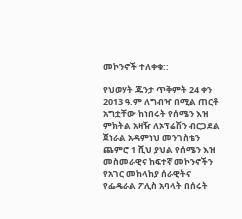መኮንኖች ተለቀቁ::

የህወሃት ጁንታ ጥቅምት 24 ቀን 2013 ዓ.ም ለግብዣ በሚል ጠርቶ አግቷቸው ከነበሩት የሰሜን እዝ ምክትል አዛዥ ለኦፕሬሽን ብርጋደል ጀነራል አዳምነህ መንገስቴን ጨምሮ 1 ሺህ ያህል የሰሜን እዝ መስመራዊና ከፍተኛ መኮንኖችን የአገር መከላከያ ሰራዊትና የፌዴራል ፖሊስ አባላት በሰሩት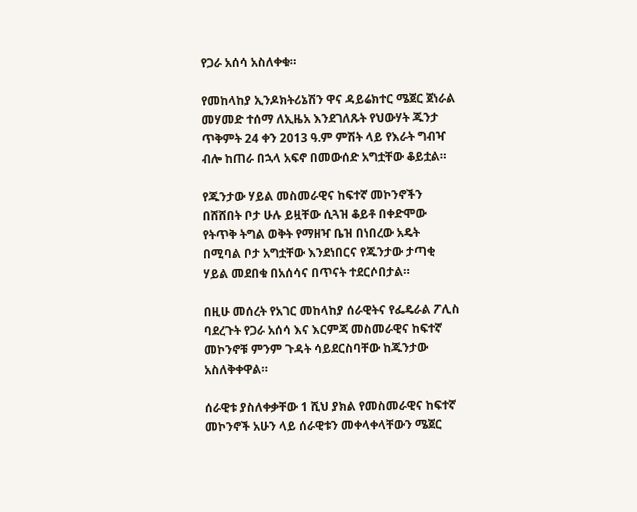የጋራ አሰሳ አስለቀቁ።

የመከላከያ ኢንዶክትሪኔሽን ዋና ዳይሬክተር ሜጀር ጀነራል መሃመድ ተሰማ ለኢዜአ እንደገለጹት የህውሃት ጁንታ ጥቅምት 24 ቀን 2013 ዓ.ም ምሽት ላይ የእራት ግብዣ ብሎ ከጠራ በኋላ አፍኖ በመውሰድ አግቷቸው ቆይቷል።

የጁንታው ሃይል መስመራዊና ከፍተኛ መኮንኖችን በሸሸበት ቦታ ሁሉ ይዟቸው ሲጓዝ ቆይቶ በቀድሞው የትጥቅ ትግል ወቅት የማዘዣ ቤዝ በነበረው አዴት በሚባል ቦታ አግቷቸው እንደነበርና የጁንታው ታጣቂ ሃይል መደበቁ በአሰሳና በጥናት ተደርሶበታል።

በዚሁ መሰረት የአገር መከላከያ ሰራዊትና የፌዴራል ፖሊስ ባደረጉት የጋራ አሰሳ እና እርምጃ መስመራዊና ከፍተኛ መኮንኖቹ ምንም ጉዳት ሳይደርስባቸው ከጁንታው አስለቅቀዋል።

ሰራዊቱ ያስለቀቃቸው 1 ሺህ ያክል የመስመራዊና ከፍተኛ መኮንኖች አሁን ላይ ሰራዊቱን መቀላቀላቸውን ሜጀር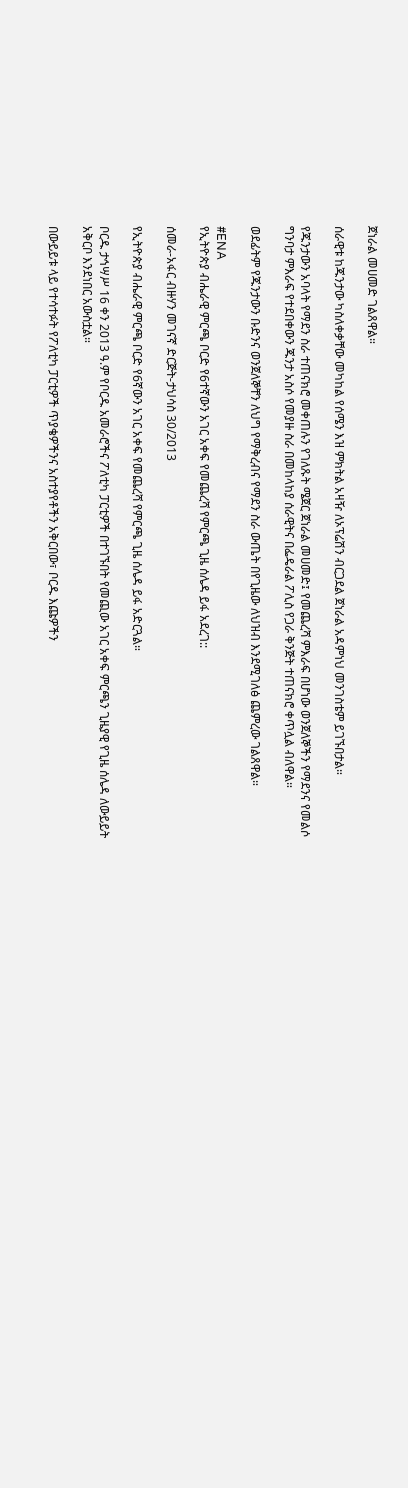ጀነራል መሀመድ ገልጸዋል።

ሰራዊቱ ከጁንታው ካስለቀቃቸው መካከል የሰሜን እዝ ምክትል አዛዥ ለኦፕሬሽን ብርጋደል ጀነራል አዳምነህ መንገስቴም ይገኙበታል።

የጁንታውን አባላት የማደን ስራ ተጠናክሮ መቀጠሉን የገለጹት ሜጀር ጀነራል መሀመድ፤ የመጨረሻ ምእራፍ በሆነው ወንጀለኞችን የማደንና የመልሶ ግንባታ ምእራፍ የተደበቀውን ጁንታ አስሶ የመያዙ ስራ በመከላከያ ሰራዊትና በፌዴራል ፖሊስ የጋራ ቅንጅት ተጠናክሮ ቀጥሏል ብለዋል።

ወደፊትም የጁንታውን ቡድንና ወንጀለኞቸን ለህግ የማቅረብና የማደን ስራ ውጤት በየጊዜው ለህዝብ እንደሚገለፅ ጨምረው ገልጸዋል።

#ENA
የኢትዮጵያ ብሔራዊ ምርጫ ቦርድ የ6ተኛውን አገር አቀፍ የመጨረሻ የምርጫ ጊዜ ሰሌዳ ይፋ አደረገ::

ሰመራ-አፋር ብዙሃን መገናኛ ድርጅት-ታህሳስ 30/2013

የኢትዮጵያ ብሔራዊ ምርጫ ቦርድ የ6ኛውን አገር አቀፍ የመጨረሻ የምርጫ ጊዜ ሰሌዳ ይፋ አድርጓል።

ቦርዱ ታኅሣሥ 16 ቀን 2013 ዓ.ም የቦርዱ አመራሮችና ፖለቲካ ፓርቲዎች በተገኙበት የመጪው አገር አቀፍ ምርጫን ጊዜያዊ የጊዜ ሰሌዳ ለውይይት አቅርቦ እንደነበር አውስቷል።

በውይይቱ ላይ የተሳተፉት የፖለቲካ ፓርቲዎች ጥያቄዎችንና አስተያየቶችን አቅርበው፣ ቦርዱ እጩዎችን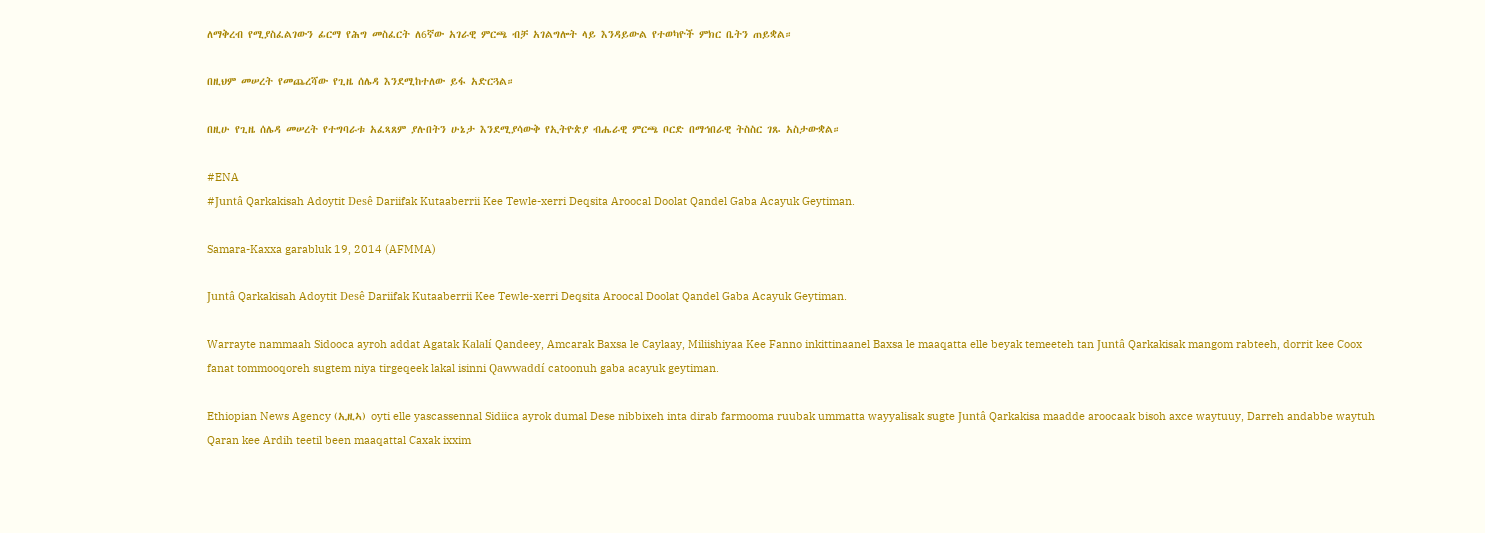ለማቅረብ የሚያስፈልገውን ፊርማ የሕግ መስፈርት ለ6ኛው አገራዊ ምርጫ ብቻ አገልግሎት ላይ እንዳይውል የተወካዮች ምክር ቤትን ጠይቋል።

በዚህም መሠረት የመጨረሻው የጊዜ ሰሌዳ እንደሚከተለው ይፋ አድርጓል።

በዚሁ የጊዜ ሰሌዳ መሠረት የተግባራቱ አፈጻጸም ያሉበትን ሁኔታ እንደሚያሳውቅ የኢትዮጵያ ብሔራዊ ምርጫ ቦርድ በማኅበራዊ ትስስር ገጹ አስታውቋል።

#ENA
#Juntâ Qarkakisah Adoytit Desê Dariifak Kutaaberrii Kee Tewle-xerri Deqsita Aroocal Doolat Qandel Gaba Acayuk Geytiman.

Samara-Kaxxa garabluk 19, 2014 (AFMMA)

Juntâ Qarkakisah Adoytit Desê Dariifak Kutaaberrii Kee Tewle-xerri Deqsita Aroocal Doolat Qandel Gaba Acayuk Geytiman.

Warrayte nammaah Sidooca ayroh addat Agatak Kalalí Qandeey, Amcarak Baxsa le Caylaay, Miliishiyaa Kee Fanno inkittinaanel Baxsa le maaqatta elle beyak temeeteh tan Juntâ Qarkakisak mangom rabteeh, dorrit kee Coox fanat tommooqoreh sugtem niya tirgeqeek lakal isinni Qawwaddí catoonuh gaba acayuk geytiman.

Ethiopian News Agency (ኢዚኣ) oyti elle yascassennal Sidiica ayrok dumal Dese nibbixeh inta dirab farmooma ruubak ummatta wayyalisak sugte Juntâ Qarkakisa maadde aroocaak bisoh axce waytuuy, Darreh andabbe waytuh Qaran kee Ardih teetil been maaqattal Caxak ixxim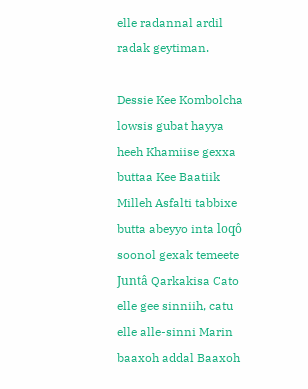elle radannal ardil radak geytiman.

Dessie Kee Kombolcha lowsis gubat hayya heeh Khamiise gexxa buttaa Kee Baatiik Milleh Asfalti tabbixe butta abeyyo inta loqô soonol gexak temeete Juntâ Qarkakisa Cato elle gee sinniih, catu elle alle-sinni Marin baaxoh addal Baaxoh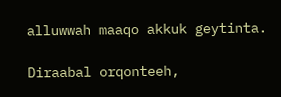alluwwah maaqo akkuk geytinta.

Diraabal orqonteeh,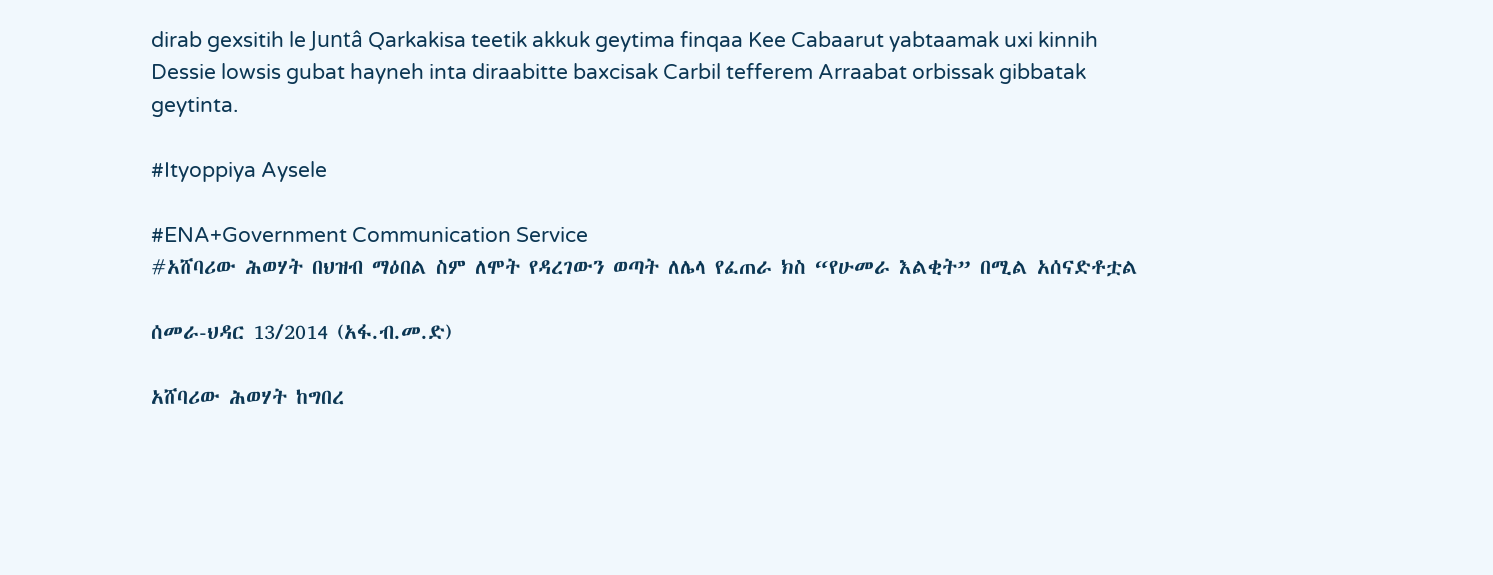dirab gexsitih le Juntâ Qarkakisa teetik akkuk geytima finqaa Kee Cabaarut yabtaamak uxi kinnih Dessie lowsis gubat hayneh inta diraabitte baxcisak Carbil tefferem Arraabat orbissak gibbatak geytinta.

#Ityoppiya Aysele

#ENA+Government Communication Service
#አሸባሪው ሕወሃት በህዝብ ማዕበል ስም ለሞት የዳረገውን ወጣት ለሌላ የፈጠራ ክስ “የሁመራ እልቂት” በሚል አሰናድቶቷል

ሰመራ-ህዳር 13/2014 (አፋ.ብ.መ.ድ)

አሸባሪው ሕወሃት ከግበረ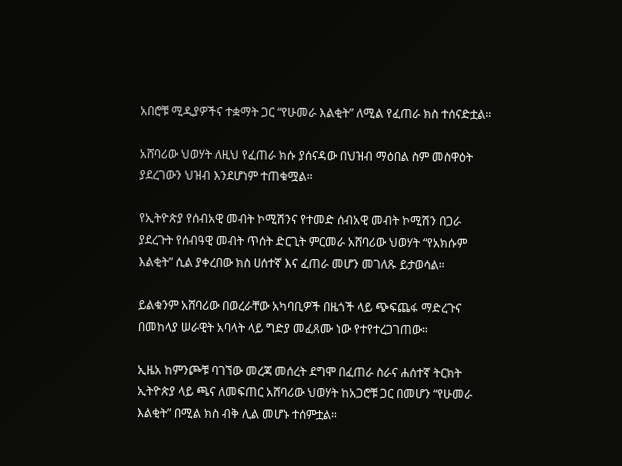አበሮቹ ሚዲያዎችና ተቋማት ጋር “የሁመራ እልቂት” ለሚል የፈጠራ ክስ ተሰናድቷል።

አሸባሪው ህወሃት ለዚህ የፈጠራ ክሱ ያሰናዳው በህዝብ ማዕበል ስም መስዋዕት ያደረገውን ህዝብ እንደሆነም ተጠቁሟል።

የኢትዮጵያ የሰብአዊ መብት ኮሚሽንና የተመድ ሰብአዊ መብት ኮሚሽን በጋራ ያደረጉት የሰብዓዊ መብት ጥሰት ድርጊት ምርመራ አሸባሪው ህወሃት “የአክሱም እልቂት” ሲል ያቀረበው ክስ ሀሰተኛ እና ፈጠራ መሆን መገለጹ ይታወሳል።

ይልቁንም አሸባሪው በወረራቸው አካባቢዎች በዜጎች ላይ ጭፍጨፋ ማድረጉና በመከላያ ሠራዊት አባላት ላይ ግድያ መፈጸሙ ነው የተየተረጋገጠው።

ኢዜአ ከምንጮቹ ባገኘው መረጃ መሰረት ደግሞ በፈጠራ ስራና ሐሰተኛ ትርክት ኢትዮጵያ ላይ ጫና ለመፍጠር አሸባሪው ህወሃት ከአጋሮቹ ጋር በመሆን “የሁመራ እልቂት” በሚል ክስ ብቅ ሊል መሆኑ ተሰምቷል።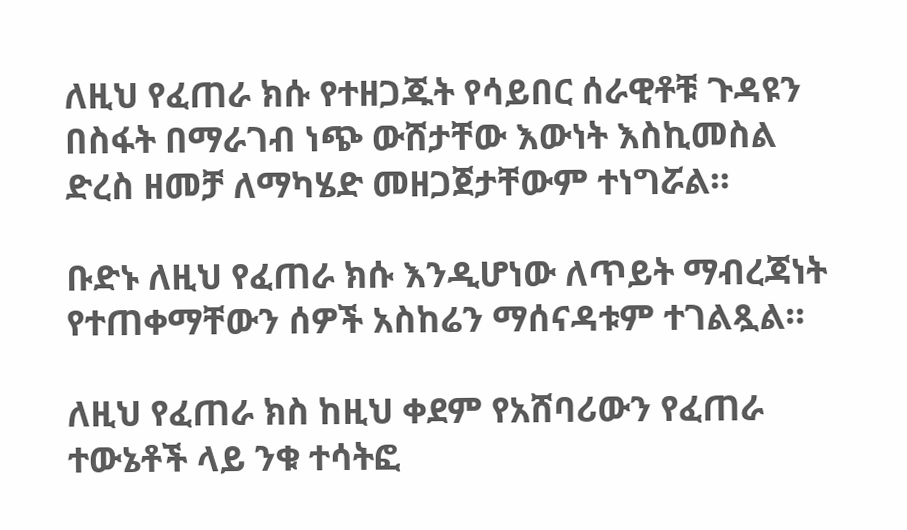ለዚህ የፈጠራ ክሱ የተዘጋጁት የሳይበር ሰራዊቶቹ ጉዳዩን በስፋት በማራገብ ነጭ ውሸታቸው እውነት እስኪመስል ድረስ ዘመቻ ለማካሄድ መዘጋጀታቸውም ተነግሯል።

ቡድኑ ለዚህ የፈጠራ ክሱ እንዲሆነው ለጥይት ማብረጃነት የተጠቀማቸውን ሰዎች አስከሬን ማሰናዳቱም ተገልጿል።

ለዚህ የፈጠራ ክስ ከዚህ ቀደም የአሸባሪውን የፈጠራ ተውኔቶች ላይ ንቁ ተሳትፎ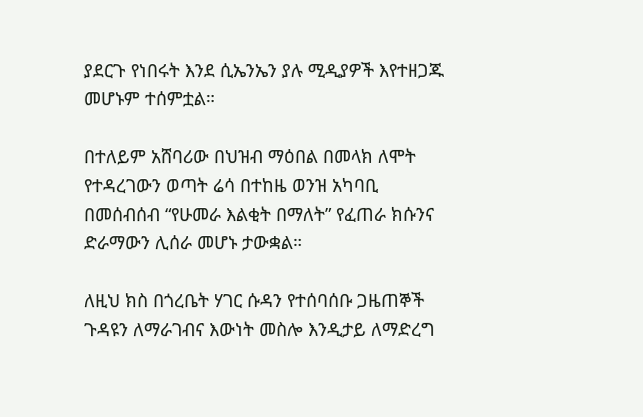ያደርጉ የነበሩት እንደ ሲኤንኤን ያሉ ሚዲያዎች እየተዘጋጁ መሆኑም ተሰምቷል።

በተለይም አሸባሪው በህዝብ ማዕበል በመላክ ለሞት የተዳረገውን ወጣት ሬሳ በተከዜ ወንዝ አካባቢ በመሰብሰብ “የሁመራ እልቂት በማለት” የፈጠራ ክሱንና ድራማውን ሊሰራ መሆኑ ታውቋል።

ለዚህ ክስ በጎረቤት ሃገር ሱዳን የተሰባሰቡ ጋዜጠኞች ጉዳዩን ለማራገብና እውነት መስሎ እንዲታይ ለማድረግ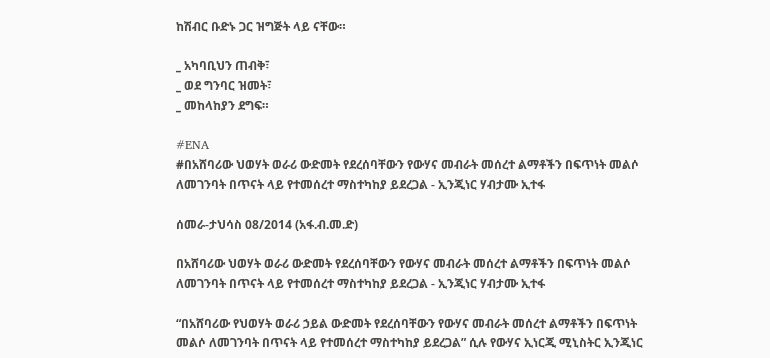ከሽብር ቡድኑ ጋር ዝግጅት ላይ ናቸው።

_ አካባቢህን ጠብቅ፣
_ ወደ ግንባር ዝመት፣
_ መከላከያን ደግፍ።

#ENA
#በአሸባሪው ህወሃት ወራሪ ውድመት የደረሰባቸውን የውሃና መብራት መሰረተ ልማቶችን በፍጥነት መልሶ ለመገንባት በጥናት ላይ የተመሰረተ ማስተካከያ ይደረጋል - ኢንጂነር ሃብታሙ ኢተፋ

ሰመራ-ታህሳስ 08/2014 (አፋ.ብ.መ.ድ)

በአሸባሪው ህወሃት ወራሪ ውድመት የደረሰባቸውን የውሃና መብራት መሰረተ ልማቶችን በፍጥነት መልሶ ለመገንባት በጥናት ላይ የተመሰረተ ማስተካከያ ይደረጋል - ኢንጂነር ሃብታሙ ኢተፋ

“በአሸባሪው የህወሃት ወራሪ ኃይል ውድመት የደረሰባቸውን የውሃና መብራት መሰረተ ልማቶችን በፍጥነት መልሶ ለመገንባት በጥናት ላይ የተመሰረተ ማስተካከያ ይደረጋል” ሲሉ የውሃና ኢነርጂ ሚኒስትር ኢንጂነር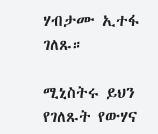ሃብታሙ ኢተፋ ገለጹ።

ሚኒስትሩ ይህን የገለጹት የውሃና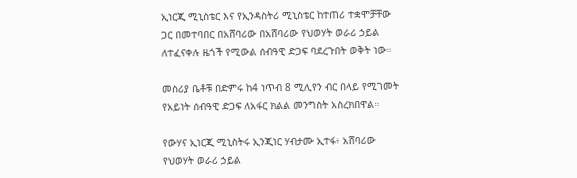ኢነርጂ ሚኒስቴር እና የኢንዳስትሪ ሚኒስቴር ከተጠሪ ተቋሞቻቸው ጋር በመተባበር በአሸባሪው በአሸባሪው የህወሃት ወራሪ ኃይል ለተፈናቀሉ ዜጎች የሚውል ሰብዓዊ ድጋፍ ባደረጉበት ወቅት ነው።

መስሪያ ቤቶቹ በድምሩ ከ4 ነጥብ 8 ሚሊየን ብር በላይ የሚገመት የአይነት ሰብዓዊ ድጋፍ ለአፋር ክልል መንግስት አስረክበዋል።

የውሃና ኢነርጂ ሚኒስትሩ ኢንጂነር ሃብታሙ ኢተፋ፥ አሸባሪው የህወሃት ወራሪ ኃይል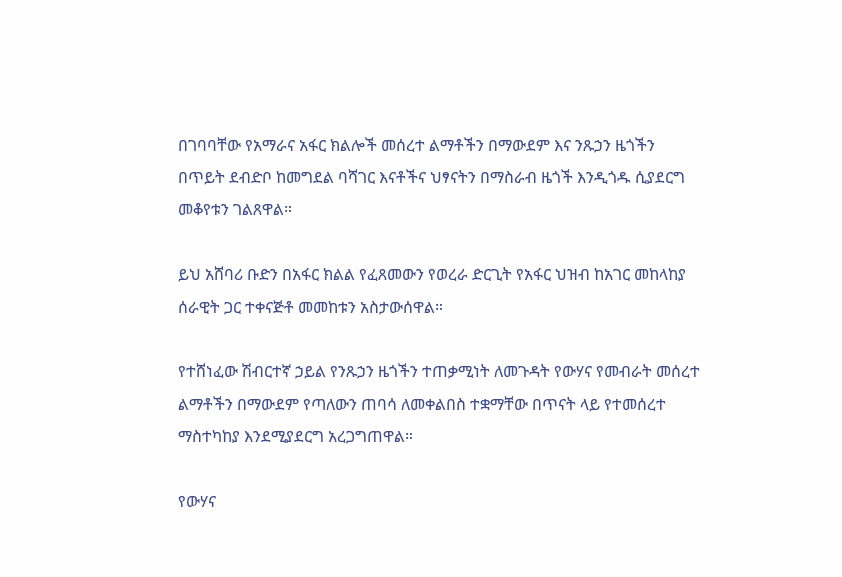በገባባቸው የአማራና አፋር ክልሎች መሰረተ ልማቶችን በማውደም እና ንጹኃን ዜጎችን በጥይት ደብድቦ ከመግደል ባሻገር እናቶችና ህፃናትን በማስራብ ዜጎች እንዲጎዱ ሲያደርግ መቆየቱን ገልጸዋል።

ይህ አሸባሪ ቡድን በአፋር ክልል የፈጸመውን የወረራ ድርጊት የአፋር ህዝብ ከአገር መከላከያ ሰራዊት ጋር ተቀናጅቶ መመከቱን አስታውሰዋል።

የተሸነፈው ሽብርተኛ ኃይል የንጹኃን ዜጎችን ተጠቃሚነት ለመጉዳት የውሃና የመብራት መሰረተ ልማቶችን በማውደም የጣለውን ጠባሳ ለመቀልበስ ተቋማቸው በጥናት ላይ የተመሰረተ ማስተካከያ እንደሚያደርግ አረጋግጠዋል።

የውሃና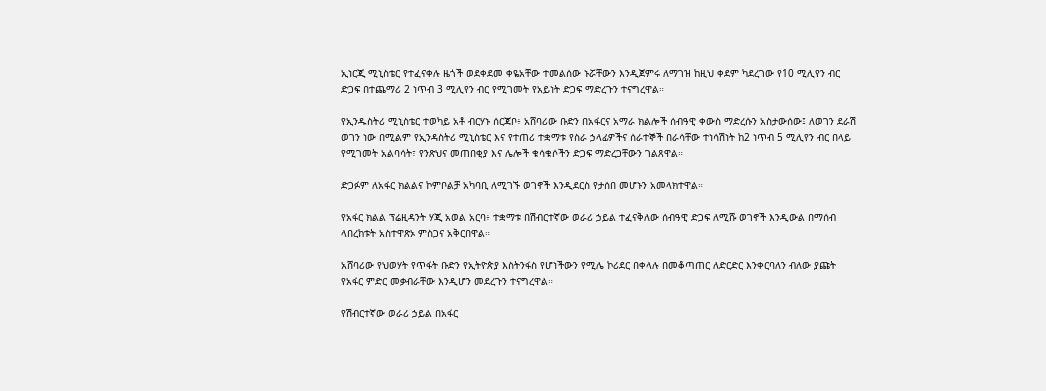ኢነርጂ ሚኒስቴር የተፈናቀሉ ዜጎች ወደቀደመ ቀዬአቸው ተመልሰው ኑሯቸውን እንዲጀምሩ ለማገዝ ከዚህ ቀደም ካደረገው የ10 ሚሊየን ብር ድጋፍ በተጨማሪ 2 ነጥብ 3 ሚሊየን ብር የሚገመት የአይነት ድጋፍ ማድረጉን ተናግረዋል።

የኢንዱስትሪ ሚኒስቴር ተወካይ አቶ ብርሃኑ ሰርጃቦ፥ አሸባሪው ቡድን በአፋርና አማራ ክልሎች ሰብዓዊ ቀውስ ማድረሱን አስታውሰው፤ ለወገን ደራሽ ወገን ነው በሚልም የኢንዳስትሪ ሚኒስቴር እና የተጠሪ ተቋማቱ የስራ ኃላፊዎችና ሰራተኞች በራሳቸው ተነሳሽነት ከ2 ነጥብ 5 ሚሊየን ብር በላይ የሚገመት አልባሳት፣ የንጽህና መጠበቂያ እና ሌሎች ቁሳቁሶችን ድጋፍ ማድረጋቸውን ገልጸዋል።

ድጋፉም ለአፋር ክልልና ኮምቦልቻ አካባቢ ለሚገኙ ወገኖች እንዲደርስ የታሰበ መሆኑን አመላክተዋል።

የአፋር ክልል ፕሬዚዳንት ሃጂ አወል አርባ፥ ተቋማቱ በሽብርተኛው ወራሪ ኃይል ተፈናቅለው ሰብዓዊ ድጋፍ ለሚሹ ወገኖች እንዲውል በማሰብ ላበረከቱት አስተዋጽኦ ምስጋና አቅርበዋል።

አሸባሪው የህወሃት የጥፋት ቡድን የኢትዮጵያ እስትንፋስ የሆነችውን የሚሌ ኮሪደር በቀላሉ በመቆጣጠር ለድርድር እንቀርባለን ብለው ያጩት የአፋር ምድር መቃብራቸው እንዲሆን መደረጉን ተናግረዋል።

የሽብርተኛው ወራሪ ኃይል በአፋር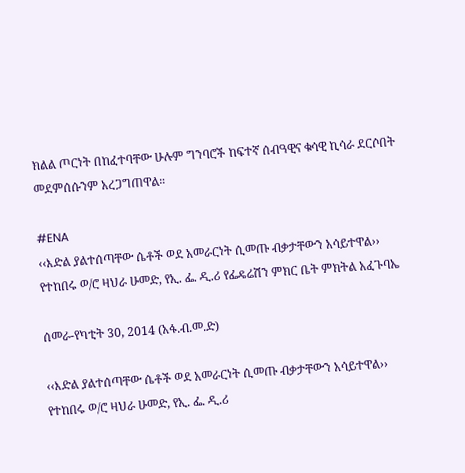ክልል ጦርነት በከፈተባቸው ሁሉም ግንባሮች ከፍተኛ ሰብዓዊና ቁሳዊ ኪሳራ ደርሶበት መደምሰሱንም አረጋግጠዋል።

#ENA
‹‹እድል ያልተሰጣቸው ሴቶች ወደ አመራርነት ሲመጡ ብቃታቸውን አሳይተዋል››
የተከበሩ ወ/ሮ ዛህራ ሁመድ, የኢ. ፌ. ዲ.ሪ የፌዴሬሽን ምክር ቤት ምክትል አፈጉባኤ

ሰመራ-የካቲት 30, 2014 (አፋ.ብ.መ.ድ)

‹‹እድል ያልተሰጣቸው ሴቶች ወደ አመራርነት ሲመጡ ብቃታቸውን አሳይተዋል››
የተከበሩ ወ/ሮ ዛህራ ሁመድ, የኢ. ፌ. ዲ.ሪ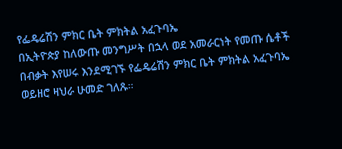የፌዴሬሽን ምክር ቤት ምክትል አፈጉባኤ
በኢትዮጵያ ከለውጡ መንግሥት በኋላ ወደ አመራርነት የመጡ ሴቶች በብቃት እየሠሩ እንደሚገኙ የፌዴሬሽን ምክር ቤት ምክትል አፈጉባኤ ወይዘሮ ዛህራ ሁመድ ገለጹ።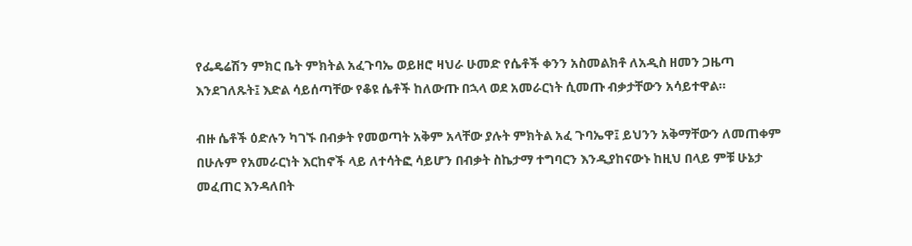የፌዴሬሽን ምክር ቤት ምክትል አፈጉባኤ ወይዘሮ ዛህራ ሁመድ የሴቶች ቀንን አስመልክቶ ለአዲስ ዘመን ጋዜጣ እንደገለጹት፤ እድል ሳይሰጣቸው የቆዩ ሴቶች ከለውጡ በኋላ ወደ አመራርነት ሲመጡ ብቃታቸውን አሳይተዋል።

ብዙ ሴቶች ዕድሉን ካገኙ በብቃት የመወጣት አቅም አላቸው ያሉት ምክትል አፈ ጉባኤዋ፤ ይህንን አቅማቸውን ለመጠቀም በሁሉም የአመራርነት እርከኖች ላይ ለተሳትፎ ሳይሆን በብቃት ስኬታማ ተግባርን እንዲያከናውኑ ከዚህ በላይ ምቹ ሁኔታ መፈጠር እንዳለበት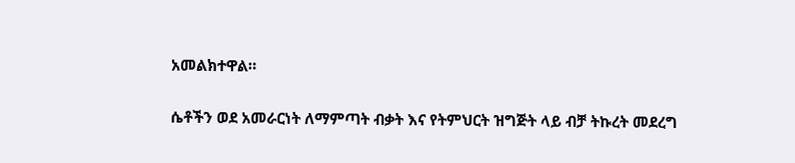አመልክተዋል።

ሴቶችን ወደ አመራርነት ለማምጣት ብቃት እና የትምህርት ዝግጅት ላይ ብቻ ትኩረት መደረግ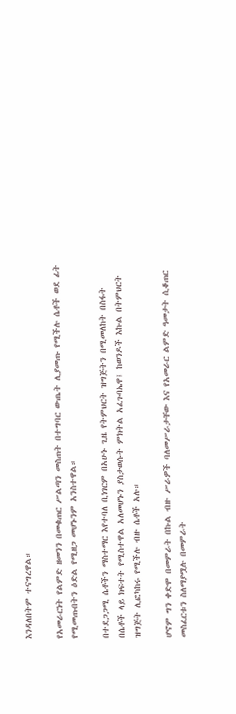እንዳለበትም ተናግረዋል።

የአመራርነት የልምድ ዘመንን በመቁጠር ሥልጣን መስጠት በተግባር ውጤት ሊያመጡ የሚችሉ ሴቶች ወደ ፊት የሚመጡበትን ዕድል የሚዘጋ መሆኑንም አንስተዋል።

በተደጋጋሚ ሴቶችን ማስተማር እየተባለ ቢነገርም በአሁኑ ጊዜ የትምህርት ዝግጅትን በሚመለከት በስፋት በሴቶች ላይ ክፍተት የሚስተዋል አለመሆኑን ያስታወሱት ምክትል አፈጉባኤዋ፤ ከወንዶች እኩል በትምህርት ዝግጅት ሊፎካከሩ የሚችሉ ብዙ ሴቶች አሉ።

ሆኖም ግን ቀድሞ በመምራት በኩል ብዙ ሥራዎች ባለመሥራታቸው እና የአመራር ልምድ ዓመታት ሲቆጠር መስፈርቱን ስለማያሟሉ በመምራት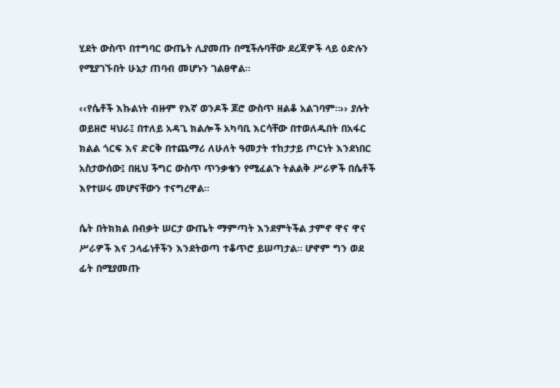ሂደት ውስጥ በተግባር ውጤት ሊያመጡ በሚችሉባቸው ደረጃዎች ላይ ዕድሉን የሚያገኙበት ሁኔታ ጠባብ መሆኑን ገልፀዋል።

‹‹የሴቶች እኩልነት ብዙም የእኛ ወንዶች ጆሮ ውስጥ ዘልቆ አልገባም።›› ያሉት ወይዘሮ ዛህራ፤ በተለይ አዳጊ ክልሎች አካባቢ እርሳቸው በተወለዱበት በአፋር ክልል ጎርፍ እና ድርቅ በተጨማሪ ለሁለት ዓመታት ተከታታይ ጦርነት እንደነበር አስታውሰው፤ በዚህ ችግር ውስጥ ጥንቃቄን የሚፈልጉ ትልልቅ ሥራዎች በሴቶች እየተሠሩ መሆናቸውን ተናግረዋል።

ሴት በትክክል በብቃት ሠርታ ውጤት ማምጣት እንደምትችል ታምኖ ዋና ዋና ሥራዎች እና ኃላፊነቶችን እንደትወጣ ተቆጥሮ ይሠጣታል። ሆኖም ግን ወደ ፊት በሚያመጡ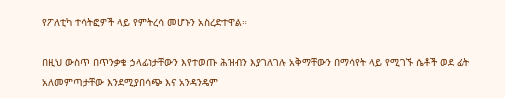የፖለቲካ ተሳትፎዎች ላይ የምትረሳ መሆኑን አስረድተዋል።

በዚህ ውስጥ በጥንቃቄ ኃላፊነታቸውን እየተወጡ ሕዝብን እያገለገሉ አቅማቸውን በማሳየት ላይ የሚገኙ ሴቶች ወደ ፊት አለመምጣታቸው እንደሚያበሳጭ እና አንዳንዴም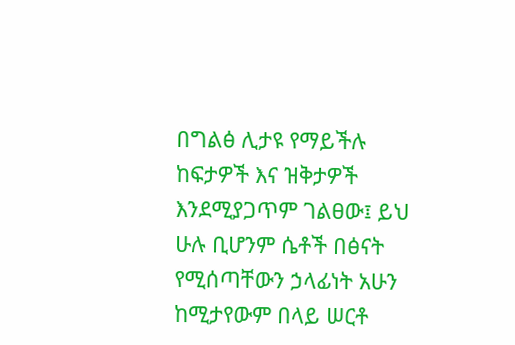በግልፅ ሊታዩ የማይችሉ ከፍታዎች እና ዝቅታዎች እንደሚያጋጥም ገልፀው፤ ይህ ሁሉ ቢሆንም ሴቶች በፅናት የሚሰጣቸውን ኃላፊነት አሁን ከሚታየውም በላይ ሠርቶ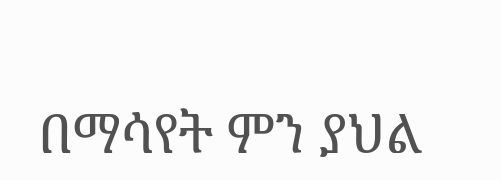በማሳየት ምን ያህል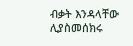ብቃት እንዳላቸው ሊያስመሰክሩ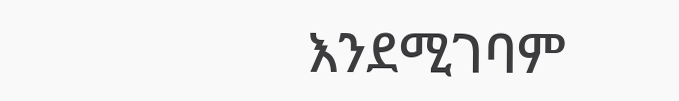እንደሚገባም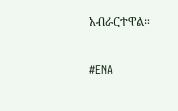አብራርተዋል።

#ENA